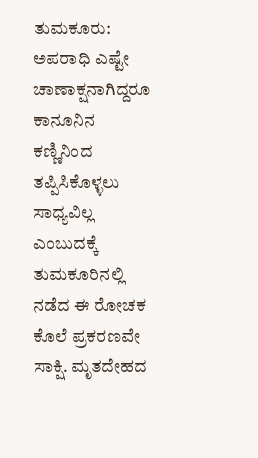ತುಮಕೂರು: ಅಪರಾಧಿ ಎಷ್ಟೇ ಚಾಣಾಕ್ಷನಾಗಿದ್ದರೂ ಕಾನೂನಿನ ಕಣ್ಣಿನಿಂದ ತಪ್ಪಿಸಿಕೊಳ್ಳಲು ಸಾಧ್ಯವಿಲ್ಲ ಎಂಬುದಕ್ಕೆ ತುಮಕೂರಿನಲ್ಲಿ ನಡೆದ ಈ ರೋಚಕ ಕೊಲೆ ಪ್ರಕರಣವೇ ಸಾಕ್ಷಿ. ಮೃತದೇಹದ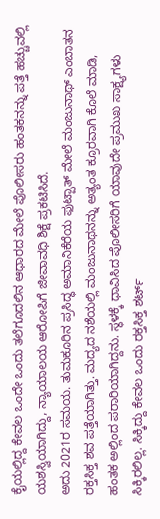ಕೈಯಲ್ಲಿದ್ದ ಕೇವಲ ಒಂದೇ ಒಂದು ತಲೆಗೂದಲಿನ ಆಧಾರದ ಮೇಲೆ ಪೊಲೀಸರು ಹಂತಕನನ್ನು ಪತ್ತೆ ಹಚ್ಚುವಲ್ಲಿ ಯಶಸ್ವಿಯಾಗಿದ್ದು, ನ್ಯಾಯಾಲಯ ಆರೋಪಿಗೆ ಜೀವಾವಧಿ ಶಿಕ್ಷೆ ಪ್ರಕಟಿಸಿದೆ.
ಅದು 2021ರ ಸಮಯ. ತುಮಕೂರಿನ ಪ್ರಸಿದ್ಧ ಅಮಾನಿಕೆರೆಯ ಫುಟ್ಪಾತ್ ಮೇಲೆ ಮಂಜುನಾಥ್ ಎಂಬಾತನ ರಕ್ತಸಿಕ್ತ ಶವ ಪತ್ತೆಯಾಗಿತ್ತು. ಮದ್ಯದ ನಶೆಯಲ್ಲಿ ಮಂಜುನಾಥನನ್ನು ಅತ್ಯಂತ ಕ್ರೂರವಾಗಿ ಕೊಲೆ ಮಾಡಿ, ಹಂತಕ ಅಲ್ಲಿಂದ ಪರಾರಿಯಾಗಿದ್ದನು. ಸ್ಥಳಕ್ಕೆ ಧಾವಿಸಿದ ಪೊಲೀಸರಿಗೆ ಯಾವುದೇ ಪ್ರಮುಖ ಸಾಕ್ಷ್ಯಗಳು ಸಿಕ್ಕಿರಲಿಲ್ಲ. ಸಿಕ್ಕಿದ್ದು ಕೇವಲ ಒಂದು ರಕ್ತಸಿಕ್ತ ಶರ್ಟ್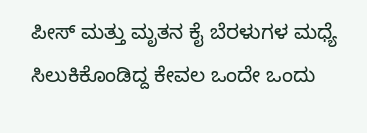ಪೀಸ್ ಮತ್ತು ಮೃತನ ಕೈ ಬೆರಳುಗಳ ಮಧ್ಯೆ ಸಿಲುಕಿಕೊಂಡಿದ್ದ ಕೇವಲ ಒಂದೇ ಒಂದು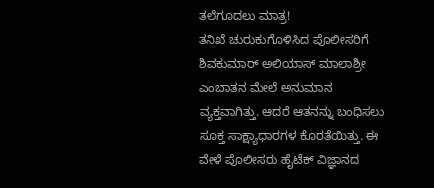ತಲೆಗೂದಲು ಮಾತ್ರ!
ತನಿಖೆ ಚುರುಕುಗೊಳಿಸಿದ ಪೊಲೀಸರಿಗೆ ಶಿವಕುಮಾರ್ ಅಲಿಯಾಸ್ ಮಾಲಾಶ್ರೀ ಎಂಬಾತನ ಮೇಲೆ ಅನುಮಾನ ವ್ಯಕ್ತವಾಗಿತ್ತು. ಆದರೆ ಆತನನ್ನು ಬಂಧಿಸಲು ಸೂಕ್ತ ಸಾಕ್ಷ್ಯಾಧಾರಗಳ ಕೊರತೆಯಿತ್ತು. ಈ ವೇಳೆ ಪೊಲೀಸರು ಹೈಟೆಕ್ ವಿಜ್ಞಾನದ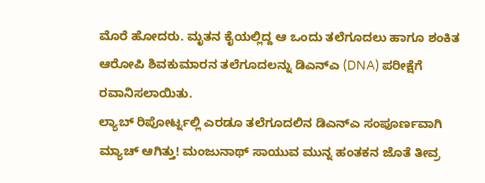ಮೊರೆ ಹೋದರು. ಮೃತನ ಕೈಯಲ್ಲಿದ್ದ ಆ ಒಂದು ತಲೆಗೂದಲು ಹಾಗೂ ಶಂಕಿತ ಆರೋಪಿ ಶಿವಕುಮಾರನ ತಲೆಗೂದಲನ್ನು ಡಿಎನ್ಎ (DNA) ಪರೀಕ್ಷೆಗೆ ರವಾನಿಸಲಾಯಿತು.
ಲ್ಯಾಬ್ ರಿಪೋರ್ಟ್ನಲ್ಲಿ ಎರಡೂ ತಲೆಗೂದಲಿನ ಡಿಎನ್ಎ ಸಂಪೂರ್ಣವಾಗಿ ಮ್ಯಾಚ್ ಆಗಿತ್ತು! ಮಂಜುನಾಥ್ ಸಾಯುವ ಮುನ್ನ ಹಂತಕನ ಜೊತೆ ತೀವ್ರ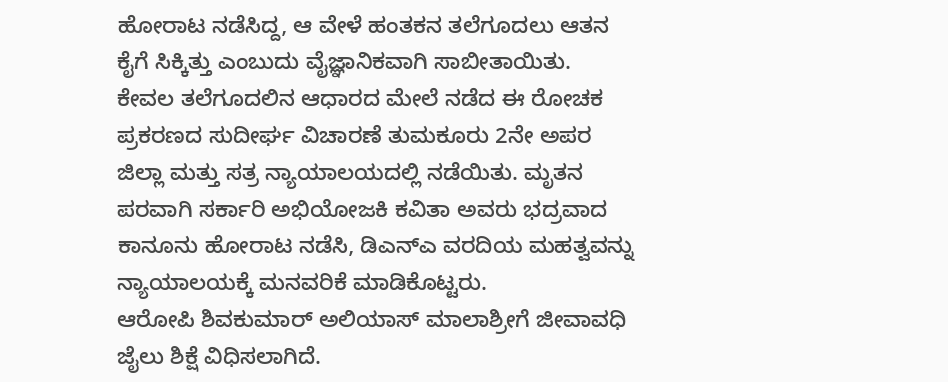ಹೋರಾಟ ನಡೆಸಿದ್ದ, ಆ ವೇಳೆ ಹಂತಕನ ತಲೆಗೂದಲು ಆತನ ಕೈಗೆ ಸಿಕ್ಕಿತ್ತು ಎಂಬುದು ವೈಜ್ಞಾನಿಕವಾಗಿ ಸಾಬೀತಾಯಿತು.
ಕೇವಲ ತಲೆಗೂದಲಿನ ಆಧಾರದ ಮೇಲೆ ನಡೆದ ಈ ರೋಚಕ ಪ್ರಕರಣದ ಸುದೀರ್ಘ ವಿಚಾರಣೆ ತುಮಕೂರು 2ನೇ ಅಪರ ಜಿಲ್ಲಾ ಮತ್ತು ಸತ್ರ ನ್ಯಾಯಾಲಯದಲ್ಲಿ ನಡೆಯಿತು. ಮೃತನ ಪರವಾಗಿ ಸರ್ಕಾರಿ ಅಭಿಯೋಜಕಿ ಕವಿತಾ ಅವರು ಭದ್ರವಾದ ಕಾನೂನು ಹೋರಾಟ ನಡೆಸಿ, ಡಿಎನ್ಎ ವರದಿಯ ಮಹತ್ವವನ್ನು ನ್ಯಾಯಾಲಯಕ್ಕೆ ಮನವರಿಕೆ ಮಾಡಿಕೊಟ್ಟರು.
ಆರೋಪಿ ಶಿವಕುಮಾರ್ ಅಲಿಯಾಸ್ ಮಾಲಾಶ್ರೀಗೆ ಜೀವಾವಧಿ ಜೈಲು ಶಿಕ್ಷೆ ವಿಧಿಸಲಾಗಿದೆ.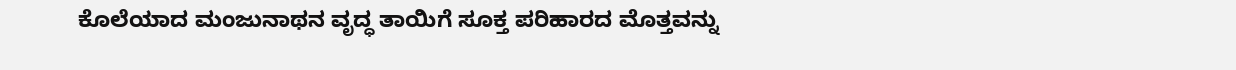ಕೊಲೆಯಾದ ಮಂಜುನಾಥನ ವೃದ್ಧ ತಾಯಿಗೆ ಸೂಕ್ತ ಪರಿಹಾರದ ಮೊತ್ತವನ್ನು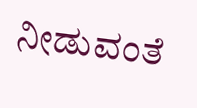ನೀಡುವಂತೆ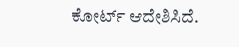ಕೋರ್ಟ್ ಆದೇಶಿಸಿದೆ.